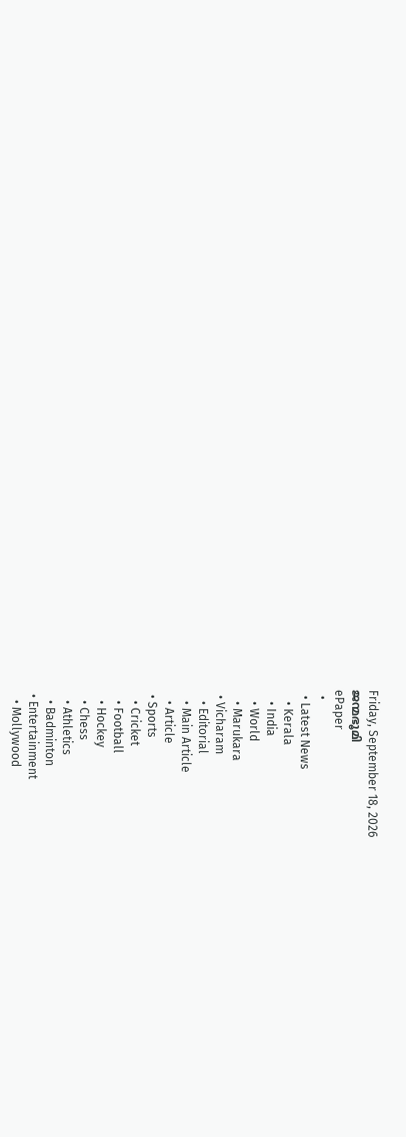Friday, September 18, 2026
ജന്മഭൂമി
ePaper
  •
  • Latest News
    • Kerala
    • India
    • World
    • Marukara
  • Vicharam
    • Editorial
    • Main Article
    • Article
  • Sports
    • Cricket
    • Football
    • Hockey
    • Chess
    • Athletics
    • Badminton
  • Entertainment
    • Mollywood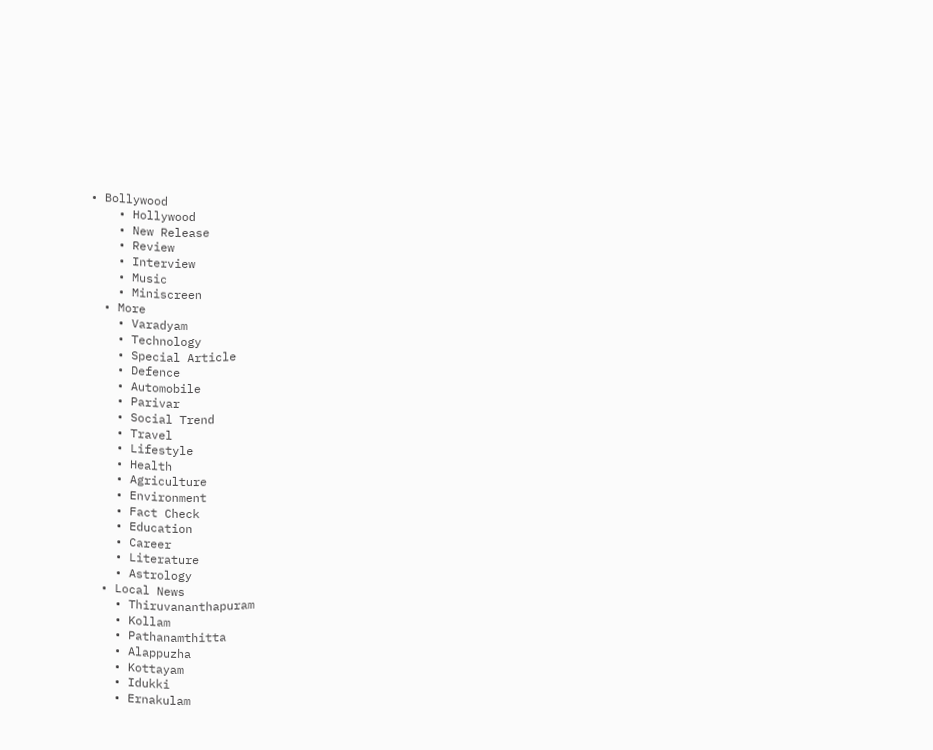• Bollywood
    • Hollywood
    • New Release
    • Review
    • Interview
    • Music
    • Miniscreen
  • More
    • Varadyam
    • Technology
    • Special Article
    • Defence
    • Automobile
    • Parivar
    • Social Trend
    • Travel
    • Lifestyle
    • Health
    • Agriculture
    • Environment
    • Fact Check
    • Education
    • Career
    • Literature
    • Astrology
  • Local News
    • Thiruvananthapuram
    • Kollam
    • Pathanamthitta
    • Alappuzha
    • Kottayam
    • Idukki
    • Ernakulam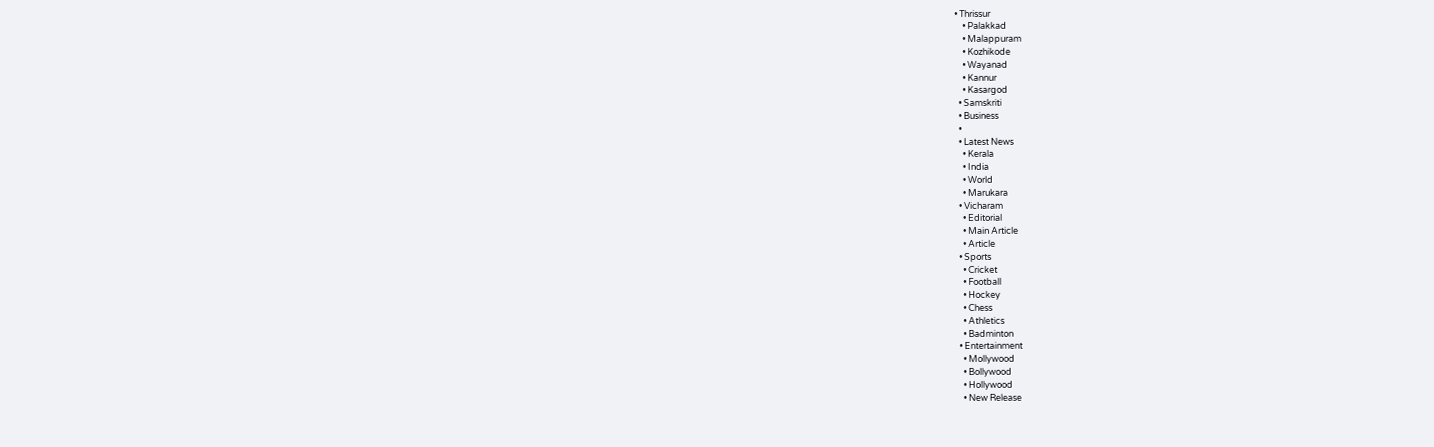• Thrissur
    • Palakkad
    • Malappuram
    • Kozhikode
    • Wayanad
    • Kannur
    • Kasargod
  • Samskriti
  • Business
  •
  • Latest News
    • Kerala
    • India
    • World
    • Marukara
  • Vicharam
    • Editorial
    • Main Article
    • Article
  • Sports
    • Cricket
    • Football
    • Hockey
    • Chess
    • Athletics
    • Badminton
  • Entertainment
    • Mollywood
    • Bollywood
    • Hollywood
    • New Release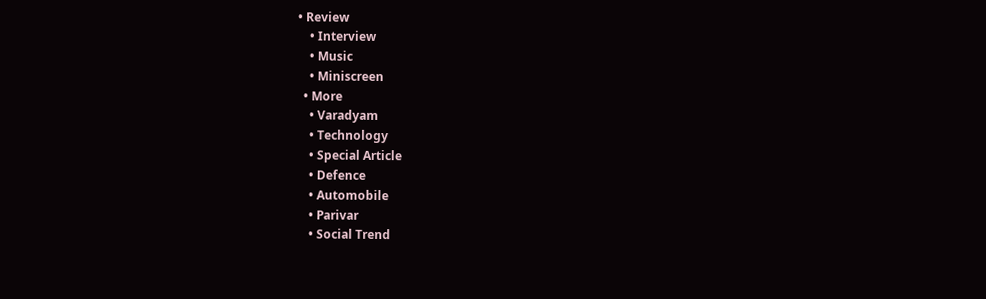• Review
    • Interview
    • Music
    • Miniscreen
  • More
    • Varadyam
    • Technology
    • Special Article
    • Defence
    • Automobile
    • Parivar
    • Social Trend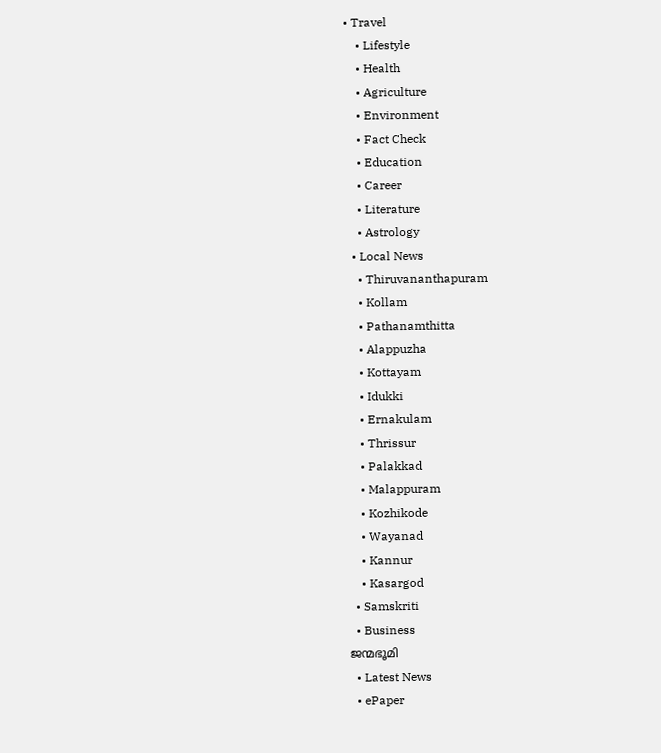• Travel
    • Lifestyle
    • Health
    • Agriculture
    • Environment
    • Fact Check
    • Education
    • Career
    • Literature
    • Astrology
  • Local News
    • Thiruvananthapuram
    • Kollam
    • Pathanamthitta
    • Alappuzha
    • Kottayam
    • Idukki
    • Ernakulam
    • Thrissur
    • Palakkad
    • Malappuram
    • Kozhikode
    • Wayanad
    • Kannur
    • Kasargod
  • Samskriti
  • Business
ജന്മഭൂമി
  • Latest News
  • ePaper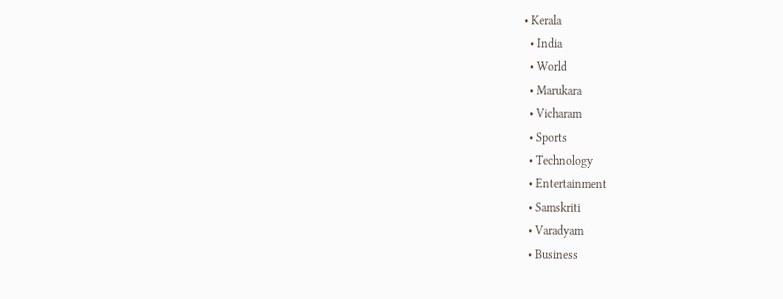• Kerala
  • India
  • World
  • Marukara
  • Vicharam
  • Sports
  • Technology
  • Entertainment
  • Samskriti
  • Varadyam
  • Business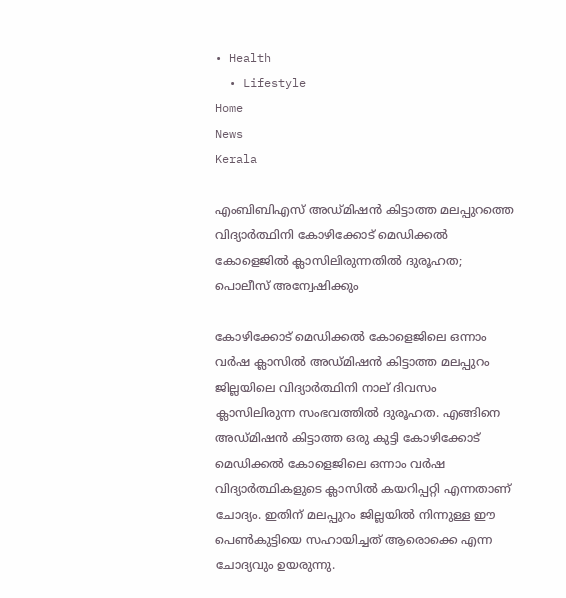• Health
  • Lifestyle
Home
News
Kerala

എംബിബിഎസ് അഡ്മിഷന്‍ കിട്ടാത്ത മലപ്പുറത്തെ വിദ്യാര്‍ത്ഥിനി കോഴിക്കോട് മെഡിക്കല്‍ കോളെജില്‍ ക്ലാസിലിരുന്നതില്‍ ദുരൂഹത; പൊലീസ് അന്വേഷിക്കും

കോഴിക്കോട് മെഡിക്കല്‍ കോളെജിലെ ഒന്നാം വര്‍ഷ ക്ലാസില്‍ അഡ്മിഷന്‍ കിട്ടാത്ത മലപ്പുറം ജില്ലയിലെ വിദ്യാര്‍ത്ഥിനി നാല് ദിവസം ക്ലാസിലിരുന്ന സംഭവത്തില്‍ ദുരൂഹത. എങ്ങിനെ അഡ്മിഷന്‍ കിട്ടാത്ത ഒരു കുട്ടി കോഴിക്കോട് മെഡിക്കല്‍ കോളെജിലെ ഒന്നാം വര്‍ഷ വിദ്യാര്‍ത്ഥികളുടെ ക്ലാസില്‍ കയറിപ്പറ്റി എന്നതാണ് ചോദ്യം. ഇതിന് മലപ്പുറം ജില്ലയില്‍ നിന്നുള്ള ഈ പെണ്‍കുട്ടിയെ സഹായിച്ചത് ആരൊക്കെ എന്ന ചോദ്യവും ഉയരുന്നു.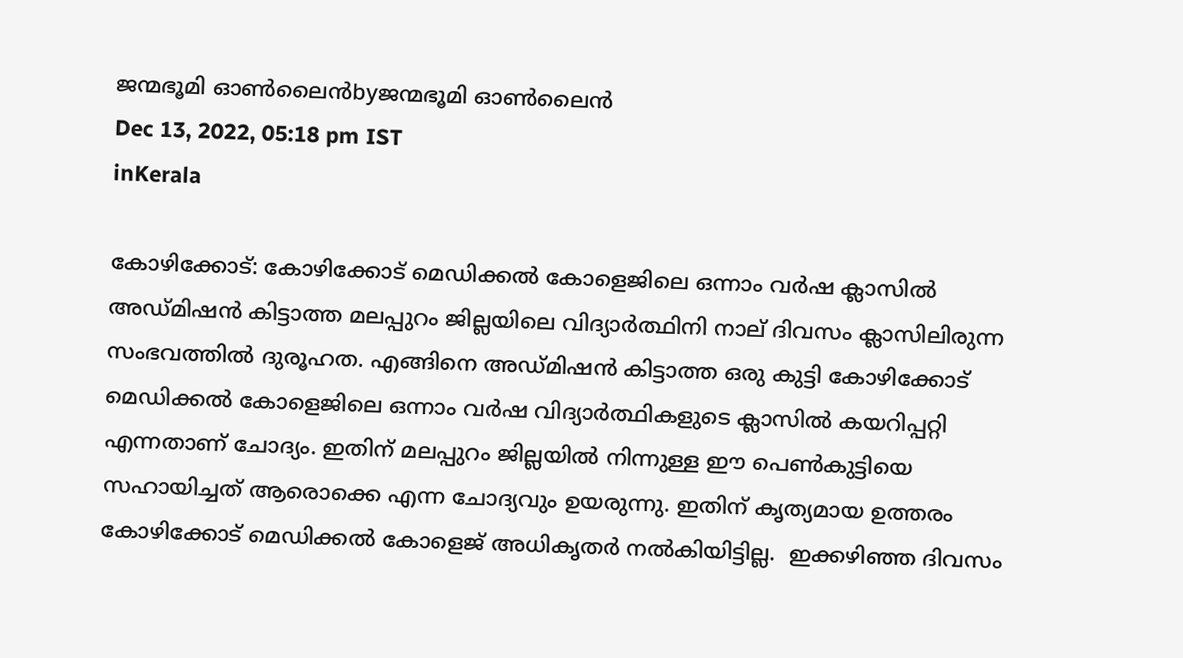ജന്മഭൂമി ഓണ്‍ലൈന്‍byജന്മഭൂമി ഓണ്‍ലൈന്‍
Dec 13, 2022, 05:18 pm IST
inKerala

കോഴിക്കോട്: കോഴിക്കോട് മെഡിക്കല്‍ കോളെജിലെ ഒന്നാം വര്‍ഷ ക്ലാസില്‍ അഡ്മിഷന്‍ കിട്ടാത്ത മലപ്പുറം ജില്ലയിലെ വിദ്യാര്‍ത്ഥിനി നാല് ദിവസം ക്ലാസിലിരുന്ന സംഭവത്തില്‍ ദുരൂഹത. എങ്ങിനെ അഡ്മിഷന്‍ കിട്ടാത്ത ഒരു കുട്ടി കോഴിക്കോട് മെഡിക്കല്‍ കോളെജിലെ ഒന്നാം വര്‍ഷ വിദ്യാര്‍ത്ഥികളുടെ ക്ലാസില്‍ കയറിപ്പറ്റി എന്നതാണ് ചോദ്യം. ഇതിന് മലപ്പുറം ജില്ലയില്‍ നിന്നുള്ള ഈ പെണ്‍കുട്ടിയെ സഹായിച്ചത് ആരൊക്കെ എന്ന ചോദ്യവും ഉയരുന്നു. ഇതിന് കൃത്യമായ ഉത്തരം കോഴിക്കോട് മെഡിക്കല്‍ കോളെജ് അധികൃതര്‍ നല്‍കിയിട്ടില്ല.  ഇക്കഴിഞ്ഞ ദിവസം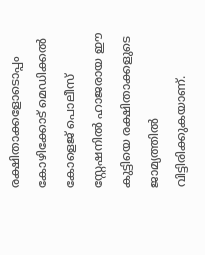രക്ഷിതാക്കളോടൊപ്പം കോഴിക്കോട് മെഡിക്കല്‍ കോളെജ് പൊലീസ് സ്റ്റേഷനില്‍ ഹാജരായ ഈ കുട്ടിയെ രക്ഷിതാക്കളുടെ ജാമ്യത്തില്‍ വിട്ടിരിക്കുകയാണ്.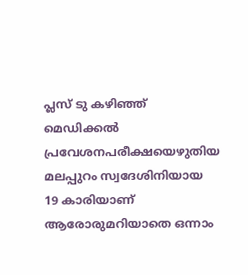പ്ലസ് ടു കഴിഞ്ഞ് മെഡിക്കല്‍ പ്രവേശനപരീക്ഷയെഴുതിയ മലപ്പുറം സ്വദേശിനിയായ 19 കാരിയാണ് ആരോരുമറിയാതെ ഒന്നാം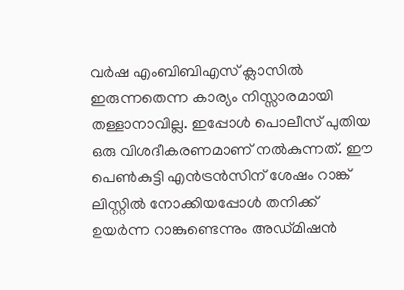വര്‍ഷ എംബിബിഎസ് ക്ലാസില്‍ ഇരുന്നതെന്ന കാര്യം നിസ്സാരമായി തള്ളാനാവില്ല. ഇപ്പോള്‍ പൊലീസ് പുതിയ ഒരു വിശദീകരണമാണ് നല്‍കുന്നത്. ഈ പെണ്‍കുട്ടി എന്‍ട്രന്‍സിന് ശേഷം റാങ്ക് ലിസ്റ്റില്‍ നോക്കിയപ്പോള്‍ തനിക്ക് ഉയര്‍ന്ന റാങ്കുണ്ടെന്നും അഡ്മിഷന്‍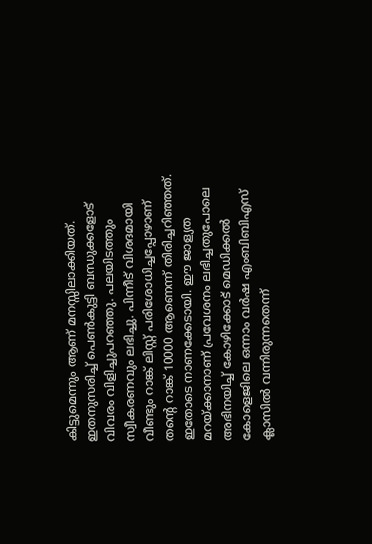കിട്ടുമെന്നും ആണ് മനസ്സിലാക്കിയത്. ഇതനുസരിച്ച് പെണ്‍കുട്ടി ബന്ധുക്കളോട് വിവരം വിളിച്ചുപറ‍ഞ്ഞു. പലയിടത്തും സ്വീകരണവും ലഭിച്ചു. പിന്നീട് വിശദമായി വീണ്ടും റാങ്ക് ലിസ്റ്റ് പരിശോധിച്ചപ്പോഴാണ് തന്റെ റാങ്ക് 10000 ആണെന്ന് തിരിച്ചറിഞ്ഞത്. ഇതോടെ നാണക്കേടായി. ഈ ജാള്യത മറയ്‌ക്കാനാണ് പ്രവേശനം ലഭിച്ചതുപോലെ അഭിനയിച്ച് കോഴിക്കോട് മെഡിക്കല്‍ കോളെജിലെ ഒന്നാം വര്‍ഷ എംബിബിഎസ് ക്ലാസില്‍ വന്നിരുന്നതെന്ന്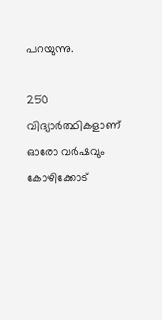പറയുന്നു.

250 വിദ്യാര്‍ത്ഥികളാണ് ഓരോ വര്‍ഷവും കോഴിക്കോട്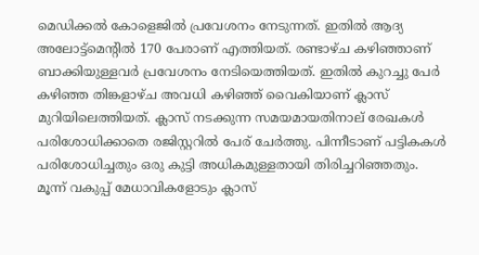മെഡിക്കല്‍ കോളെജില്‍ പ്രവേശനം നേടുന്നത്. ഇതില്‍ ആദ്യ അലോട്ട്മെന്‍റില്‍ 170 പേരാണ് എത്തിയത്. രണ്ടാഴ്ച കഴിഞ്ഞാണ് ബാക്കിയുള്ളവര്‍ പ്രവേശനം നേടിയെത്തിയത്. ഇതില്‍ കുറച്ചു പേര്‍ കഴിഞ്ഞ തിങ്കളാഴ്ച അവധി കഴിഞ്ഞ് വൈകിയാണ് ക്ലാസ് മുറിയിലെത്തിയത്. ക്ലാസ് നടക്കുന്ന സമയമായതിനാല‍് രേഖകള്‍ പരിശോധിക്കാതെ രജിസ്റ്ററില്‍ പേര് ചേര്‍ത്തു. പിന്നീടാണ് പട്ടികകള്‍ പരിശോധിച്ചതും ഒരു കുട്ടി അധികമുള്ളതായി തിരിച്ചറിഞ്ഞതും. മൂന്ന് വകുപ്പ് മേധാവികളോടും ക്ലാസ്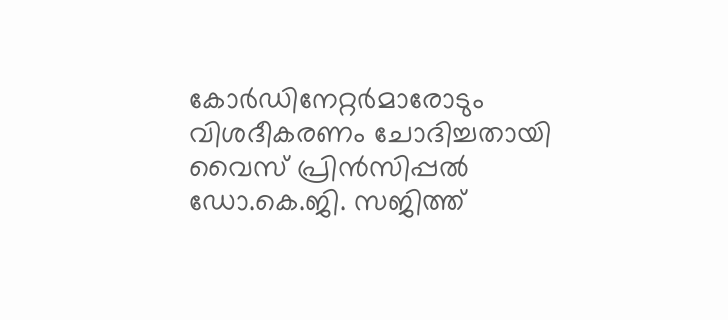കോര്‍ഡിനേറ്റര്‍മാരോടും വിശദീകരണം ചോദിച്ചതായി വൈസ് പ്രിന്‍സിപ്പല്‍ ഡോ.കെ.ജി. സജിത്ത്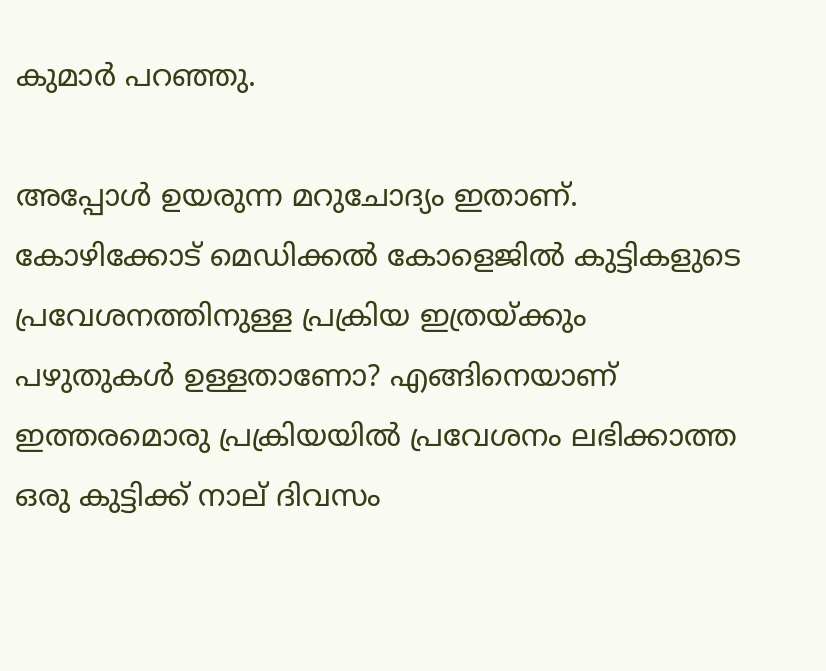കുമാര്‍ പറഞ്ഞു.

അപ്പോള്‍ ഉയരുന്ന മറുചോദ്യം ഇതാണ്. കോഴിക്കോട് മെഡിക്കല്‍ കോളെജില്‍ കുട്ടികളുടെ പ്രവേശനത്തിനുള്ള പ്രക്രിയ ഇത്രയ്‌ക്കും പഴുതുകള്‍ ഉള്ളതാണോ? എങ്ങിനെയാണ് ഇത്തരമൊരു പ്രക്രിയയില്‍ പ്രവേശനം ലഭിക്കാത്ത ഒരു കുട്ടിക്ക് നാല് ദിവസം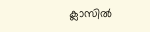ക്ലാസില്‍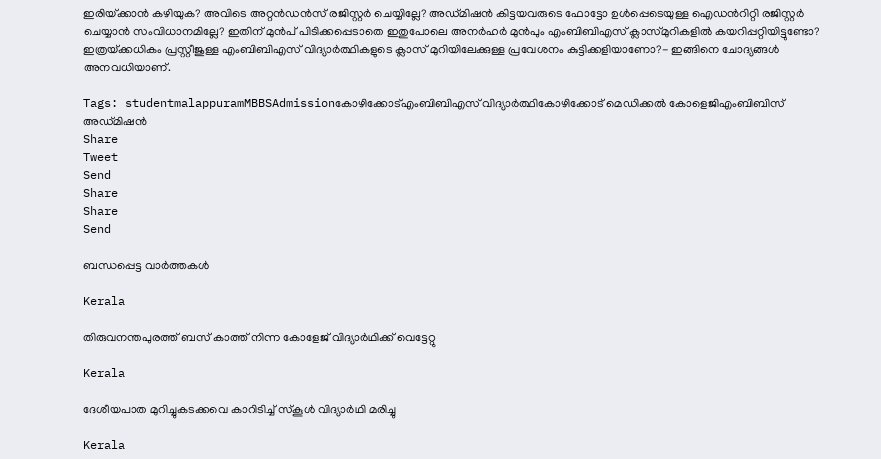ഇരിയ്‌ക്കാന്‍ കഴിയുക? അവിടെ അറ്റന്‍ഡന്‍സ് രജിസ്റ്റര്‍ ചെയ്യില്ലേ? അഡ്മിഷന്‍ കിട്ടയവരുടെ ഫോട്ടോ ഉള്‍പ്പെടെയുള്ള ഐഡന്‍റിറ്റി രജിസ്റ്റര്‍ ചെയ്യാന്‍ സംവിധാനമില്ലേ? ഇതിന് മുന്‍പ് പിടിക്കപ്പെടാതെ ഇതുപോലെ അനര്‍ഹര്‍ മുന്‍പും എംബിബിഎസ് ക്ലാസ്മുറികളില്‍ കയറിപ്പറ്റിയിട്ടുണ്ടോ? ഇത്രയ്‌ക്കധികം പ്രസ്റ്റീജുള്ള എംബിബിഎസ് വിദ്യാര്‍ത്ഥികളുടെ ക്ലാസ് മുറിയിലേക്കുള്ള പ്രവേശനം കുട്ടിക്കളിയാണോ?- ഇങ്ങിനെ ചോദ്യങ്ങള്‍ അനവധിയാണ്.

Tags: studentmalappuramMBBSAdmissionകോഴിക്കോട്എംബിബിഎസ് വിദ്യാര്‍ത്ഥികോഴിക്കോട് മെഡിക്കല്‍ കോളെജിഎംബിബിസ് അഡ്മിഷന്‍
Share
Tweet
Send
Share
Share
Send

ബന്ധപ്പെട്ട വാര്‍ത്തകള്‍

Kerala

തിരുവനന്തപുരത്ത് ബസ് കാത്ത് നിന്ന കോളേജ് വിദ്യാര്‍ഥിക്ക് വെട്ടേറ്റു

Kerala

ദേശീയപാത മുറിച്ചുകടക്കവെ കാറിടിച്ച് സ്‌കൂള്‍ വിദ്യാര്‍ഥി മരിച്ചു

Kerala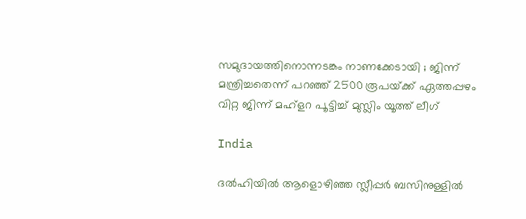സമുദായത്തിനൊന്നടങ്കം നാണക്കേടായി ; ജിന്ന് മന്ത്രിച്ചതെന്ന് പറഞ്ഞ് 2500 രൂപയ്‌ക്ക് ഏത്തപ്പഴം വിറ്റ ജിന്ന് മഹ്‌ളറ പൂട്ടിച്ച് മുസ്ലിം യൂത്ത് ലീഗ്

India

ദൽഹിയിൽ ആളൊഴിഞ്ഞ സ്ലീപ്പർ ബസിനുള്ളിൽ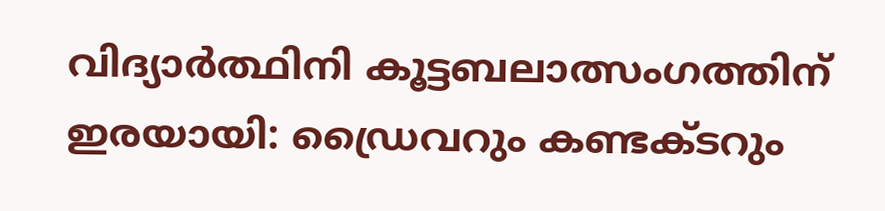വിദ്യാർത്ഥിനി കൂട്ടബലാത്സംഗത്തിന് ഇരയായി: ഡ്രൈവറും കണ്ടക്ടറും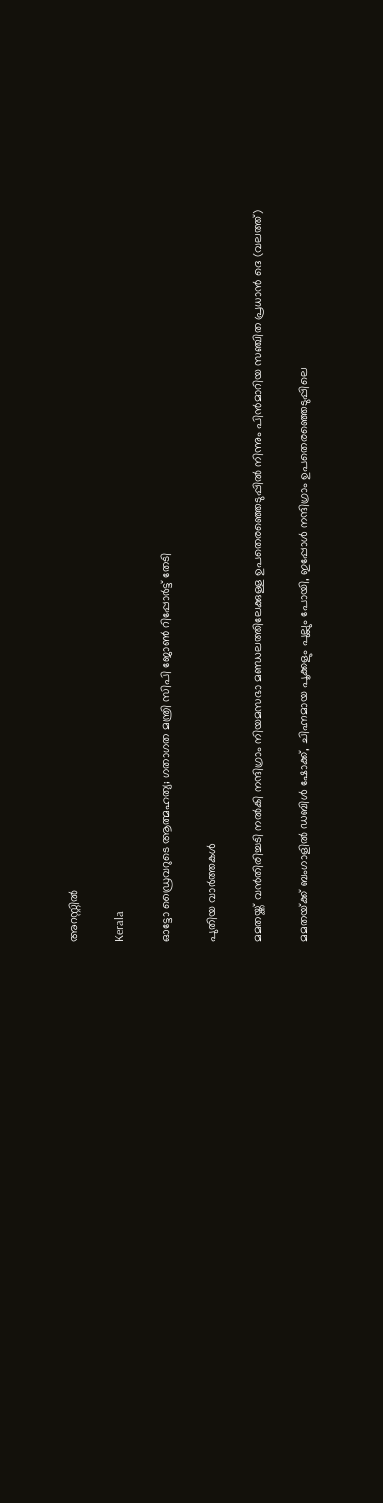അറസ്റ്റിൽ

Kerala

ഓട്ടോ ഡ്രൈവറുടെ ആത്മഹത്യ; ഗതാഗത മന്ത്രി സിപി ജോൺ റിപ്പോർട്ട് തേടി

പുതിയ വാര്‍ത്തകള്‍

മമതയ്ക്ക് വന്‍തിരിച്ചടി നല്‍കി നന്ദിഗ്രാം നിയമസഭാ മണ്ഡലത്തിലേക്കുള്ള ഉപതെര‍ഞ്ഞെടുപ്പില്‍ നിന്നും പിന്‍മാറിയ സഞ്ചിത പ്രധാന്‍ ദെ (വലത്ത്)

മമതയ്‌ക്ക് ബംഗാളില്‍ ഡബിള്‍ ഷോക്ക്, ചിഹ്നമായ പൂക്കളും പുല്ലും പോയി, ഇപ്പോള്‍ നന്ദിഗ്രാം ഉപതെരഞ്ഞെടുപ്പിലെ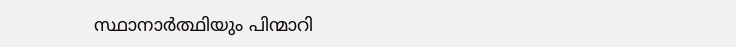സ്ഥാനാര്‍ത്ഥിയും പിന്മാറി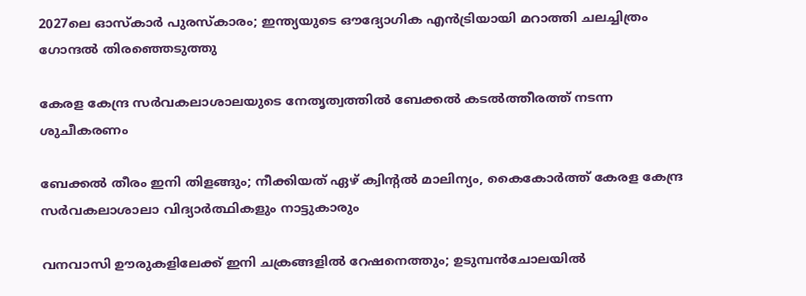2027ലെ ഓസ്‌കാർ പുരസ്‌കാരം; ഇന്ത്യയുടെ ഔദ്യോഗിക എൻട്രിയായി മറാത്തി ചലച്ചിത്രം ഗോന്ദൽ തിരഞ്ഞെടുത്തു

കേരള കേന്ദ്ര സര്‍വകലാശാലയുടെ നേതൃത്വത്തില്‍ ബേക്കല്‍ കടല്‍ത്തീരത്ത് നടന്ന ശുചീകരണം

ബേക്കല്‍ തീരം ഇനി തിളങ്ങും; നീക്കിയത് ഏഴ് ക്വിന്റല്‍ മാലിന്യം, കൈകോര്‍ത്ത് കേരള കേന്ദ്ര സര്‍വകലാശാലാ വിദ്യാര്‍ത്ഥികളും നാട്ടുകാരും

വനവാസി ഊരുകളിലേക്ക് ഇനി ചക്രങ്ങളില്‍ റേഷനെത്തും; ഉടുമ്പന്‍ചോലയില്‍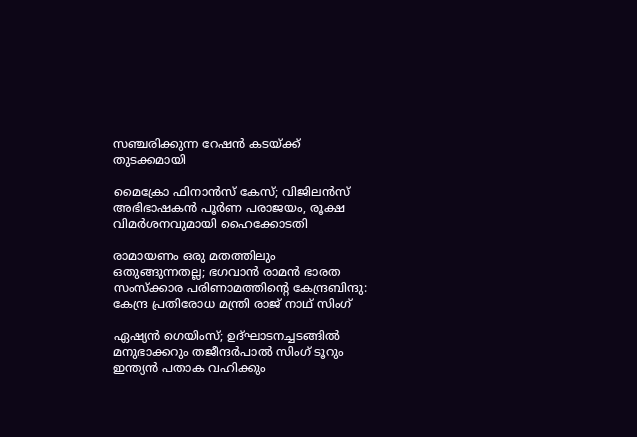സഞ്ചരിക്കുന്ന റേഷന്‍ കടയ്‌ക്ക് തുടക്കമായി

മൈക്രോ ഫിനാൻസ് കേസ്; വിജിലൻസ് അഭിഭാഷകൻ പൂർണ പരാജയം, രൂക്ഷ വിമർശനവുമായി ഹൈക്കോടതി

രാമായണം ഒരു മതത്തിലും ഒതുങ്ങുന്നതല്ല; ഭഗവാൻ രാമൻ ഭാരത സംസ്ക്കാര പരിണാമത്തിന്റെ കേന്ദ്രബിന്ദു: കേന്ദ്ര പ്രതിരോധ മന്ത്രി രാജ് നാഥ് സിംഗ്

ഏഷ്യൻ ഗെയിംസ്; ഉദ്ഘാടനച്ചടങ്ങിൽ മനുഭാക്കറും തജീന്ദർപാൽ സിംഗ് ടൂറും ഇന്ത്യൻ പതാക വഹിക്കും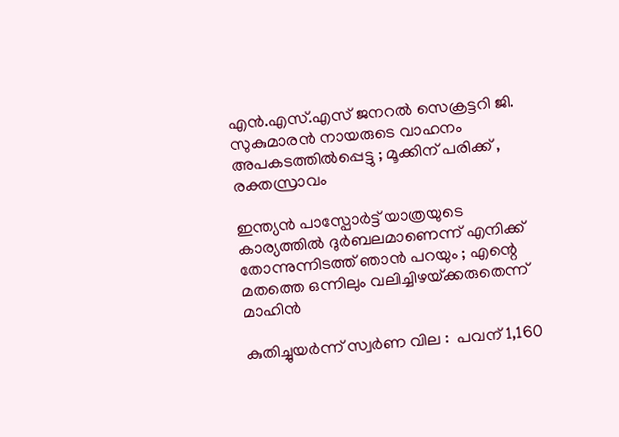എൻ.എസ്.എസ് ജനറൽ സെക്രട്ടറി ജി. സുകുമാരൻ നായരുടെ വാഹനം അപകടത്തിൽപ്പെട്ടു ; മൂക്കിന് പരിക്ക് , രക്തസ്രാവം

ഇന്ത്യൻ പാസ്പോർട്ട് യാത്രയുടെ കാര്യത്തിൽ ദുർബലമാണെന്ന് എനിക്ക് തോന്നുന്നിടത്ത് ഞാൻ പറയും ; എന്റെ മതത്തെ ഒന്നിലും വലിച്ചിഴയ്‌ക്കരുതെന്ന് മാഹിൻ

കുതിച്ചുയര്‍ന്ന് സ്വർണ വില :  പവന് 1,160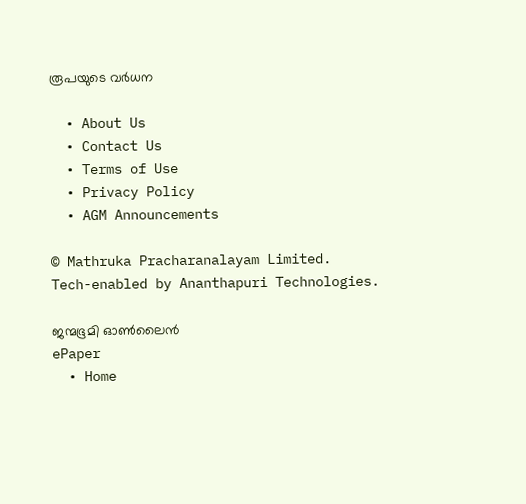രൂപയുടെ വര്‍ധന

  • About Us
  • Contact Us
  • Terms of Use
  • Privacy Policy
  • AGM Announcements

© Mathruka Pracharanalayam Limited.
Tech-enabled by Ananthapuri Technologies.

ജന്മഭൂമി ഓണ്‍ലൈന്‍
ePaper
  • Home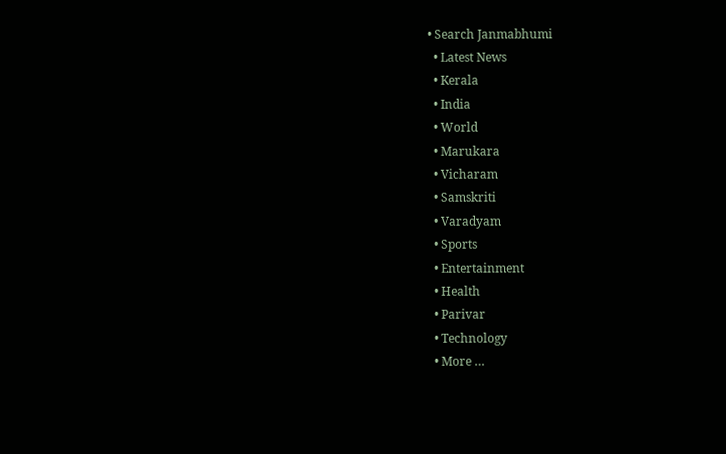• Search Janmabhumi
  • Latest News
  • Kerala
  • India
  • World
  • Marukara
  • Vicharam
  • Samskriti
  • Varadyam
  • Sports
  • Entertainment
  • Health
  • Parivar
  • Technology
  • More …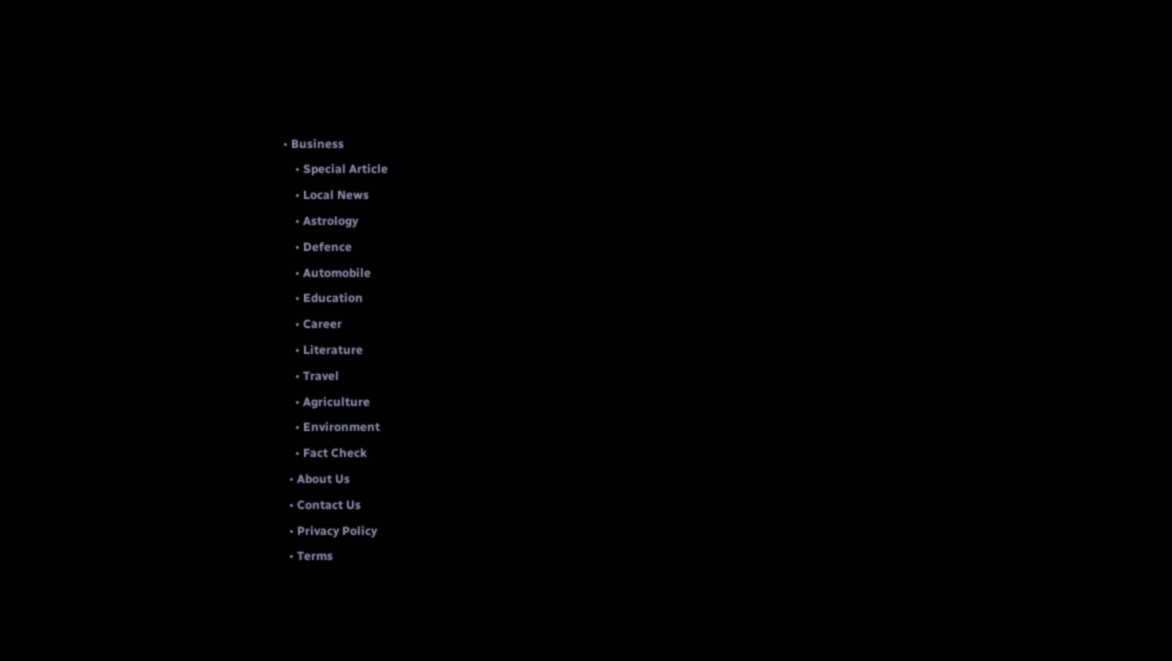• Business
    • Special Article
    • Local News
    • Astrology
    • Defence
    • Automobile
    • Education
    • Career
    • Literature
    • Travel
    • Agriculture
    • Environment
    • Fact Check
  • About Us
  • Contact Us
  • Privacy Policy
  • Terms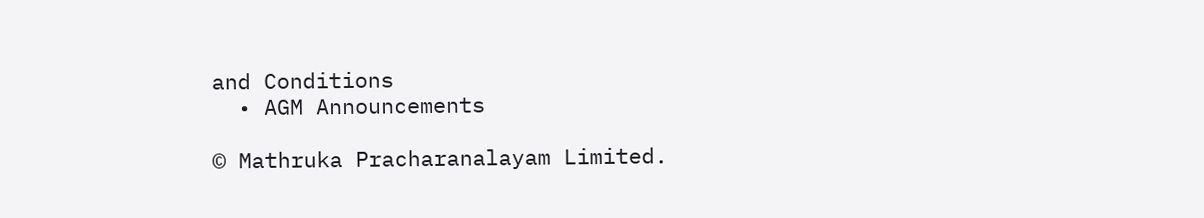and Conditions
  • AGM Announcements

© Mathruka Pracharanalayam Limited.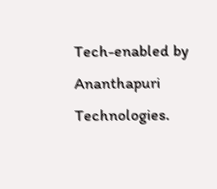Tech-enabled by Ananthapuri Technologies.